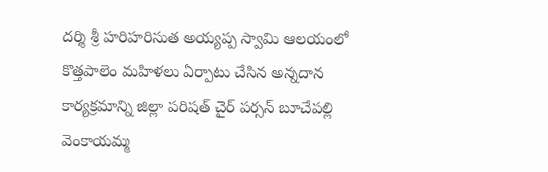దర్శి శ్రీ హరిహరిసుత అయ్యప్ప స్వామి ఆలయంలో కొత్తపాలెం మహిళలు ఏర్పాటు చేసిన అన్నదాన కార్యక్రమాన్ని జిల్లా పరిషత్ చైర్ పర్సన్ బూచేపల్లి వెంకాయమ్మ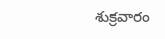శుక్రవారం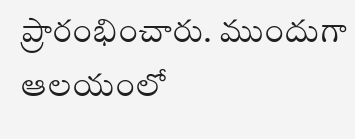ప్రారంభించారు. ముందుగా ఆలయంలో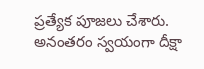ప్రత్యేక పూజలు చేశారు. అనంతరం స్వయంగా దీక్షా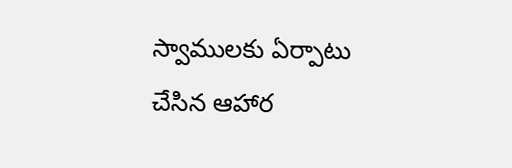స్వాములకు ఏర్పాటు చేసిన ఆహార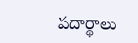పదార్థాలు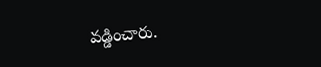వడ్డించారు.